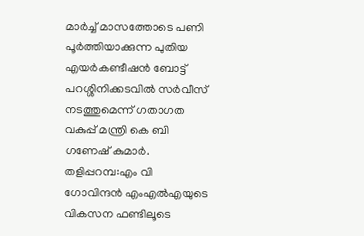മാർച്ച് മാസത്തോടെ പണി പൂർത്തിയാക്കുന്ന പുതിയ എയർകണ്ടീഷൻ ബോട്ട് പറശ്ശിനിക്കടവിൽ സർവീസ് നടത്തുമെന്ന് ഗതാഗത വകുപ്പ് മന്ത്രി കെ ബി ഗണേഷ് കുമാർ.
തളിപ്പറമ്പ:എം വി ഗോവിന്ദൻ എംഎൽഎയുടെ വികസന ഫണ്ടിലൂടെ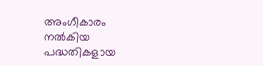അംഗീകാരം നൽകിയ പദ്ധതികളായ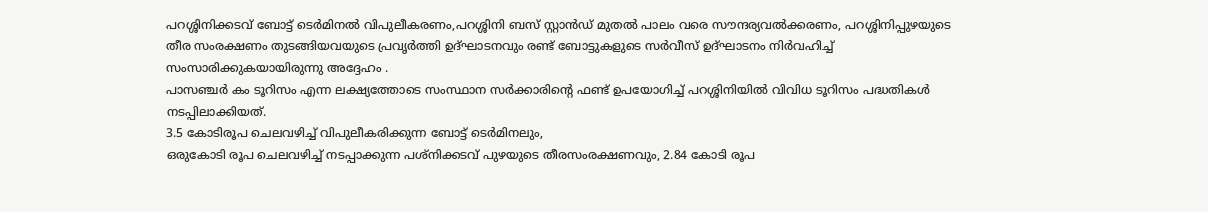പറശ്ശിനിക്കടവ് ബോട്ട് ടെർമിനൽ വിപുലീകരണം,പറശ്ശിനി ബസ് സ്റ്റാൻഡ് മുതൽ പാലം വരെ സൗന്ദര്യവൽക്കരണം, പറശ്ശിനിപ്പുഴയുടെ തീര സംരക്ഷണം തുടങ്ങിയവയുടെ പ്രവൃർത്തി ഉദ്ഘാടനവും രണ്ട് ബോട്ടുകളുടെ സർവീസ് ഉദ്ഘാടനം നിർവഹിച്ച് സംസാരിക്കുകയായിരുന്നു അദ്ദേഹം .
പാസഞ്ചർ കം ടൂറിസം എന്ന ലക്ഷ്യത്തോടെ സംസ്ഥാന സർക്കാരിൻ്റെ ഫണ്ട് ഉപയോഗിച്ച് പറശ്ശിനിയിൽ വിവിധ ടൂറിസം പദ്ധതികൾ നടപ്പിലാക്കിയത്.
3.5 കോടിരൂപ ചെലവഴിച്ച് വിപുലീകരിക്കുന്ന ബോട്ട് ടെർമിനലും,
ഒരുകോടി രൂപ ചെലവഴിച്ച് നടപ്പാക്കുന്ന പശ്നിക്കടവ് പുഴയുടെ തീരസംരക്ഷണവും, 2.84 കോടി രൂപ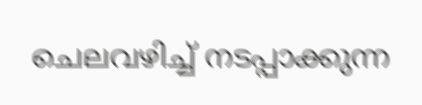ചെലവഴിച്ച് നടപ്പാക്കുന്ന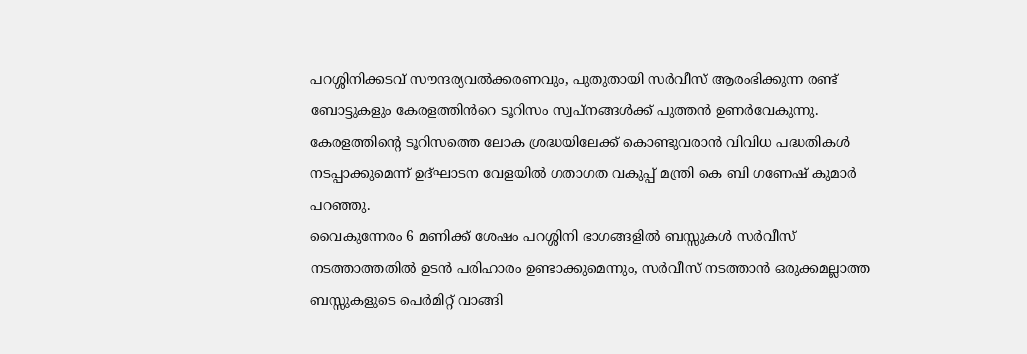പറശ്ശിനിക്കടവ് സൗന്ദര്യവൽക്കരണവും, പുതുതായി സർവീസ് ആരംഭിക്കുന്ന രണ്ട് ബോട്ടുകളും കേരളത്തിൻറെ ടൂറിസം സ്വപ്നങ്ങൾക്ക് പുത്തൻ ഉണർവേകുന്നു.
കേരളത്തിൻ്റെ ടൂറിസത്തെ ലോക ശ്രദ്ധയിലേക്ക് കൊണ്ടുവരാൻ വിവിധ പദ്ധതികൾ നടപ്പാക്കുമെന്ന് ഉദ്ഘാടന വേളയിൽ ഗതാഗത വകുപ്പ് മന്ത്രി കെ ബി ഗണേഷ് കുമാർ പറഞ്ഞു.
വൈകുന്നേരം 6 മണിക്ക് ശേഷം പറശ്ശിനി ഭാഗങ്ങളിൽ ബസ്സുകൾ സർവീസ് നടത്താത്തതിൽ ഉടൻ പരിഹാരം ഉണ്ടാക്കുമെന്നും, സർവീസ് നടത്താൻ ഒരുക്കമല്ലാത്ത ബസ്സുകളുടെ പെർമിറ്റ് വാങ്ങി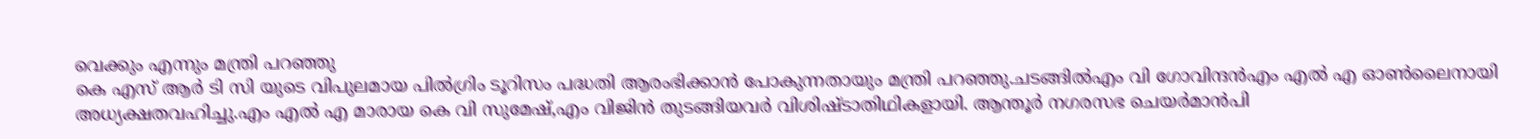വെക്കും എന്നും മന്ത്രി പറഞ്ഞു
കെ എസ് ആർ ടി സി യുടെ വിപുലമായ പിൽഗ്രിം ടൂറിസം പദ്ധതി ആരംഭിക്കാൻ പോകുന്നതായും മന്ത്രി പറഞ്ഞു.ചടങ്ങിൽഎം വി ഗോവിന്ദൻഎം എൽ എ ഓൺലൈനായി അധ്യക്ഷതവഹിച്ചു.എം എൽ എ മാരായ കെ വി സുമേഷ്,എം വിജിൻ തുടങ്ങിയവർ വിശിഷ്ടാതിഥികളായി. ആന്തൂർ നഗരസഭ ചെയർമാൻപി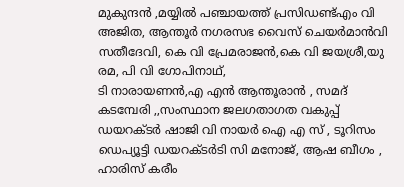മുകുന്ദൻ ,മയ്യിൽ പഞ്ചായത്ത് പ്രസിഡണ്ട്എം വി അജിത, ആന്തൂർ നഗരസഭ വൈസ് ചെയർമാൻവി സതീദേവി, കെ വി പ്രേമരാജൻ,കെ വി ജയശ്രീ,യു രമ, പി വി ഗോപിനാഥ്,
ടി നാരായണൻ,എ എൻ ആന്തൂരാൻ , സമദ് കടമ്പേരി ,,സംസ്ഥാന ജലഗതാഗത വകുപ്പ് ഡയറക്ടർ ഷാജി വി നായർ ഐ എ സ് , ടൂറിസം ഡെപ്യൂട്ടി ഡയറക്ടർടി സി മനോജ്, ആഷ ബീഗം , ഹാരിസ് കരീം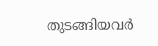തുടങ്ങിയവർ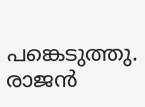പങ്കെടുത്തു.
രാജൻ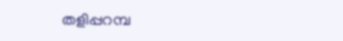തളിപ്പറമ്പ